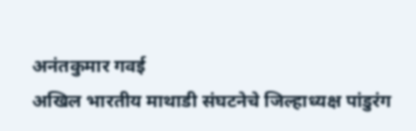अनंतकुमार गवई
अखिल भारतीय माथाडी संघटनेचे जिल्हाध्यक्ष पांडुरंग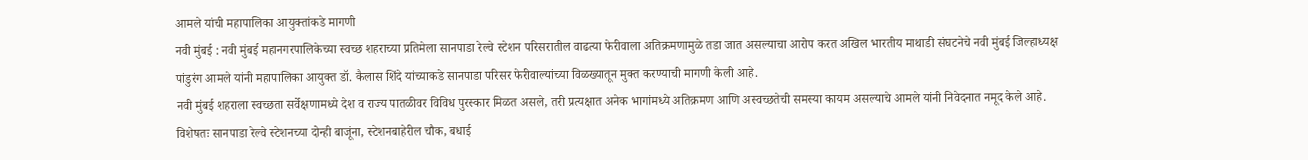आमले यांची महापालिका आयुक्तांकडे मागणी
नवी मुंबई : नवी मुंबई महानगरपालिकेच्या स्वच्छ शहराच्या प्रतिमेला सानपाडा रेल्वे स्टेशन परिसरातील वाढत्या फेरीवाला अतिक्रमणामुळे तडा जात असल्याचा आरोप करत अखिल भारतीय माथाडी संघटनेचे नवी मुंबई जिल्हाध्यक्ष पांडुरंग आमले यांनी महापालिका आयुक्त डॉ. कैलास शिंदे यांच्याकडे सानपाडा परिसर फेरीवाल्यांच्या विळख्यातून मुक्त करण्याची मागणी केली आहे.
नवी मुंबई शहराला स्वच्छता सर्वेक्षणामध्ये देश व राज्य पातळीवर विविध पुरस्कार मिळत असले, तरी प्रत्यक्षात अनेक भागांमध्ये अतिक्रमण आणि अस्वच्छतेची समस्या कायम असल्याचे आमले यांनी निवेदनात नमूद केले आहे. विशेषतः सानपाडा रेल्वे स्टेशनच्या दोन्ही बाजूंना, स्टेशनबाहेरील चौक, बधाई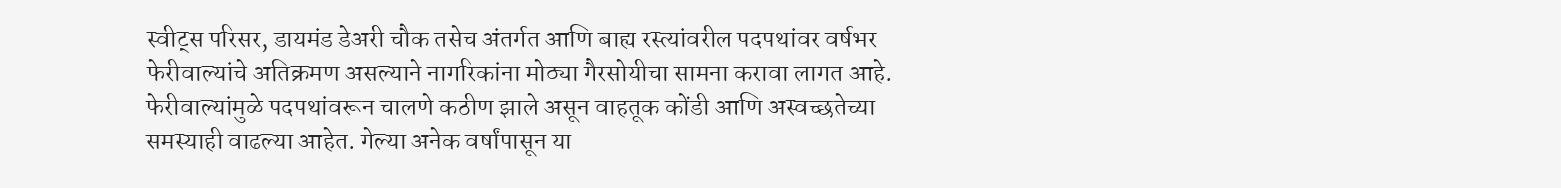स्वीट्स परिसर, डायमंड डेअरी चौक तसेच अंतर्गत आणि बाह्य रस्त्यांवरील पदपथांवर वर्षभर फेरीवाल्यांचे अतिक्रमण असल्याने नागरिकांना मोठ्या गैरसोयीचा सामना करावा लागत आहे. फेरीवाल्यांमुळे पदपथांवरून चालणे कठीण झाले असून वाहतूक कोंडी आणि अस्वच्छतेच्या समस्याही वाढल्या आहेत. गेल्या अनेक वर्षांपासून या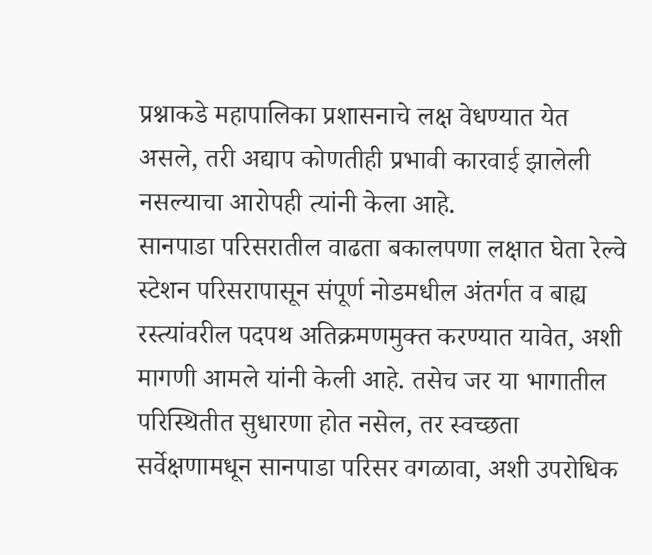प्रश्नाकडे महापालिका प्रशासनाचे लक्ष वेधण्यात येत असले, तरी अद्याप कोणतीही प्रभावी कारवाई झालेली नसल्याचा आरोपही त्यांनी केला आहे.
सानपाडा परिसरातील वाढता बकालपणा लक्षात घेता रेल्वे स्टेशन परिसरापासून संपूर्ण नोडमधील अंतर्गत व बाह्य रस्त्यांवरील पदपथ अतिक्रमणमुक्त करण्यात यावेत, अशी मागणी आमले यांनी केली आहे. तसेच जर या भागातील परिस्थितीत सुधारणा होत नसेल, तर स्वच्छता सर्वेक्षणामधून सानपाडा परिसर वगळावा, अशी उपरोधिक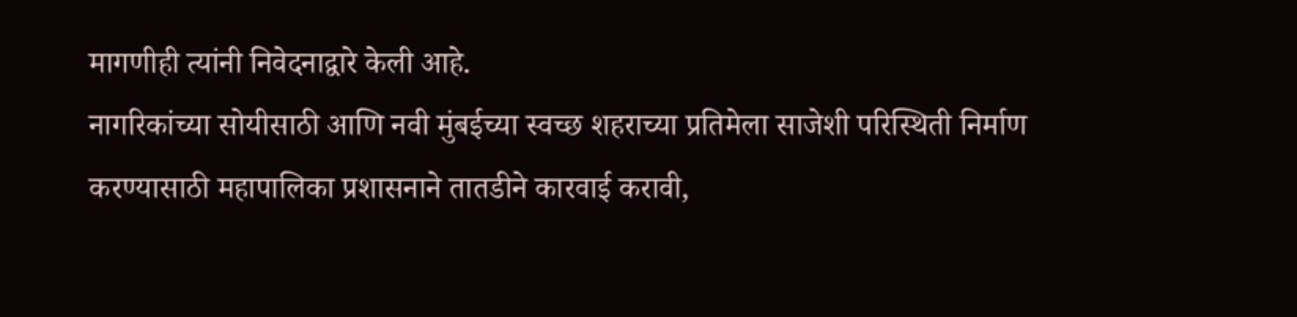मागणीही त्यांनी निवेदनाद्वारे केली आहे.
नागरिकांच्या सोयीसाठी आणि नवी मुंबईच्या स्वच्छ शहराच्या प्रतिमेला साजेशी परिस्थिती निर्माण करण्यासाठी महापालिका प्रशासनाने तातडीने कारवाई करावी,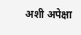अशी अपेक्षा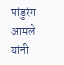पांडुरंग आमले यांनी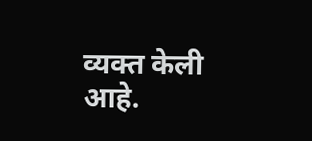व्यक्त केली आहे.